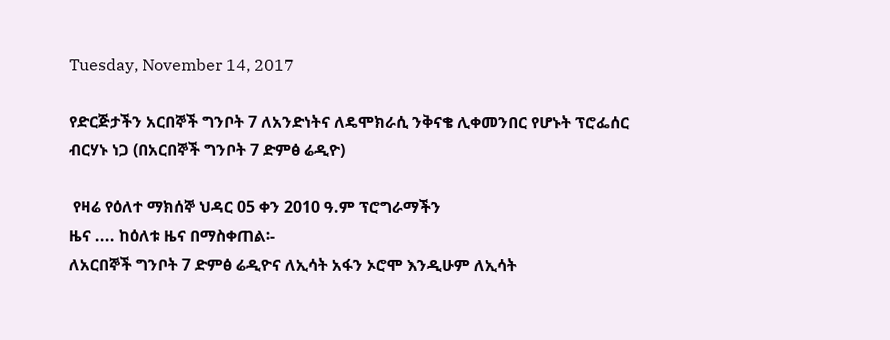Tuesday, November 14, 2017

የድርጅታችን አርበኞች ግንቦት 7 ለአንድነትና ለዴሞክራሲ ንቅናቄ ሊቀመንበር የሆኑት ፕሮፌሰር ብርሃኑ ነጋ (በአርበኞች ግንቦት 7 ድምፅ ሬዲዮ)

 የዛሬ የዕለተ ማክሰኞ ህዳር 05 ቀን 2010 ዓ.ም ፕሮግራማችን
ዜና .... ከዕለቱ ዜና በማስቀጠል፡-
ለአርበኞች ግንቦት 7 ድምፅ ሬዲዮና ለኢሳት አፋን ኦሮሞ እንዲሁም ለኢሳት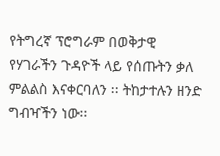የትግረኛ ፕሮግራም በወቅታዊ የሃገራችን ጉዳዮች ላይ የሰጡትን ቃለ ምልልስ እናቀርባለን ፡፡ ትከታተሉን ዘንድ ግብዣችን ነው፡፡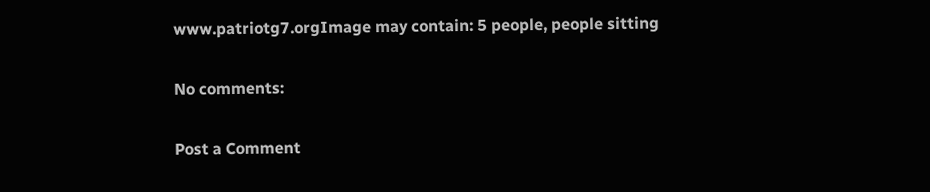www.patriotg7.orgImage may contain: 5 people, people sitting

No comments:

Post a Comment